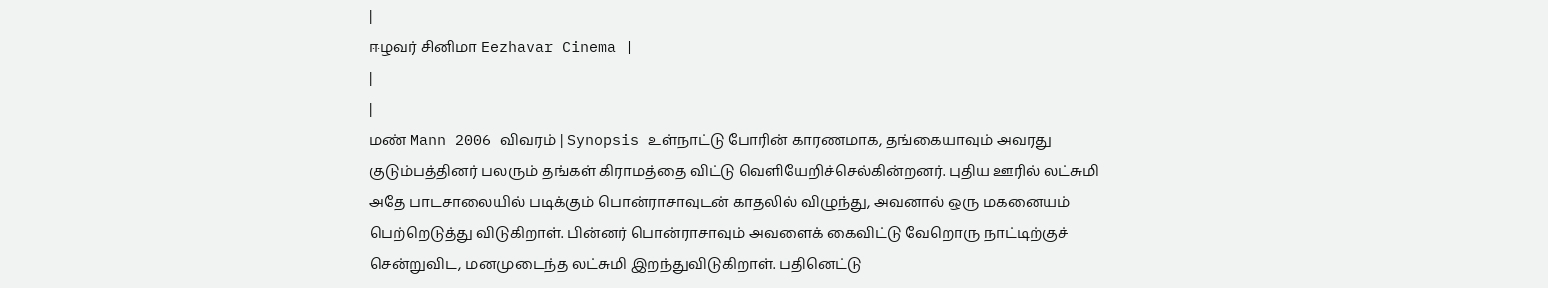|
ஈழவர் சினிமா Eezhavar Cinema |
|
|
மண் Mann 2006 விவரம் | Synopsis உள்நாட்டு போரின் காரணமாக, தங்கையாவும் அவரது குடும்பத்தினர் பலரும் தங்கள் கிராமத்தை விட்டு வெளியேறிச்செல்கின்றனர். புதிய ஊரில் லட்சுமி அதே பாடசாலையில் படிக்கும் பொன்ராசாவுடன் காதலில் விழுந்து, அவனால் ஒரு மகனையம் பெற்றெடுத்து விடுகிறாள். பின்னர் பொன்ராசாவும் அவளைக் கைவிட்டு வேறொரு நாட்டிற்குச் சென்றுவிட, மனமுடைந்த லட்சுமி இறந்துவிடுகிறாள். பதினெட்டு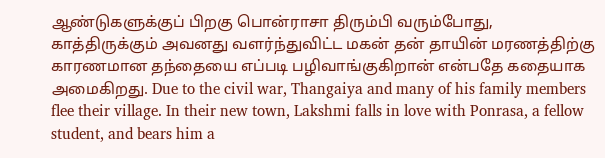ஆண்டுகளுக்குப் பிறகு பொன்ராசா திரும்பி வரும்போது, காத்திருக்கும் அவனது வளர்ந்துவிட்ட மகன் தன் தாயின் மரணத்திற்கு காரணமான தந்தையை எப்படி பழிவாங்குகிறான் என்பதே கதையாக அமைகிறது. Due to the civil war, Thangaiya and many of his family members flee their village. In their new town, Lakshmi falls in love with Ponrasa, a fellow student, and bears him a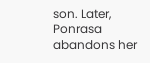son. Later, Ponrasa abandons her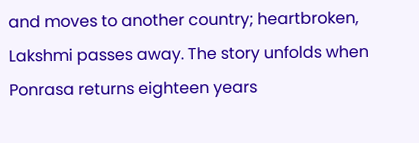and moves to another country; heartbroken, Lakshmi passes away. The story unfolds when Ponrasa returns eighteen years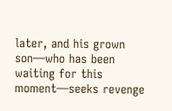later, and his grown son—who has been waiting for this moment—seeks revenge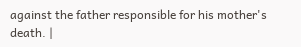against the father responsible for his mother's death. |